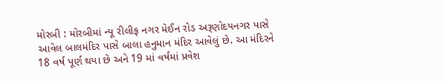મોરબી : મોરબીમાં ન્યૂ રીલીફ નગર મેઈન રોડ અરૂણોદયનગર પાસે આવેલ બાલમંદિર પાસે બાલા હનુમાન મંદિર આવેલું છે. આ મંદિરને 18 વર્ષ પૂર્ણ થયા છે અને 19 માં વર્ષમાં પ્રવેશ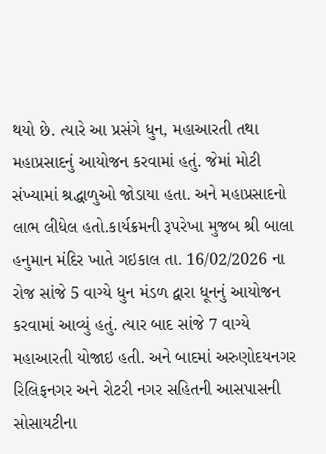થયો છે. ત્યારે આ પ્રસંગે ધુન, મહાઆરતી તથા મહાપ્રસાદનું આયોજન કરવામાં હતું. જેમાં મોટી સંખ્યામાં શ્રદ્ધાળુઓ જોડાયા હતા. અને મહાપ્રસાદનો લાભ લીધેલ હતો.કાર્યક્રમની રૂપરેખા મુજબ શ્રી બાલા હનુમાન મંદિર ખાતે ગઇકાલ તા. 16/02/2026 ના રોજ સાંજે 5 વાગ્યે ધુન મંડળ દ્વારા ધૂનનું આયોજન કરવામાં આવ્યું હતું. ત્યાર બાદ સાંજે 7 વાગ્યે મહાઆરતી યોજાઇ હતી. અને બાદમાં અરુણોદયનગર રિલિફનગર અને રોટરી નગર સહિતની આસપાસની સોસાયટીના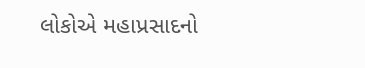લોકોએ મહાપ્રસાદનો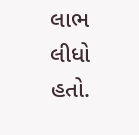લાભ લીધો હતો.